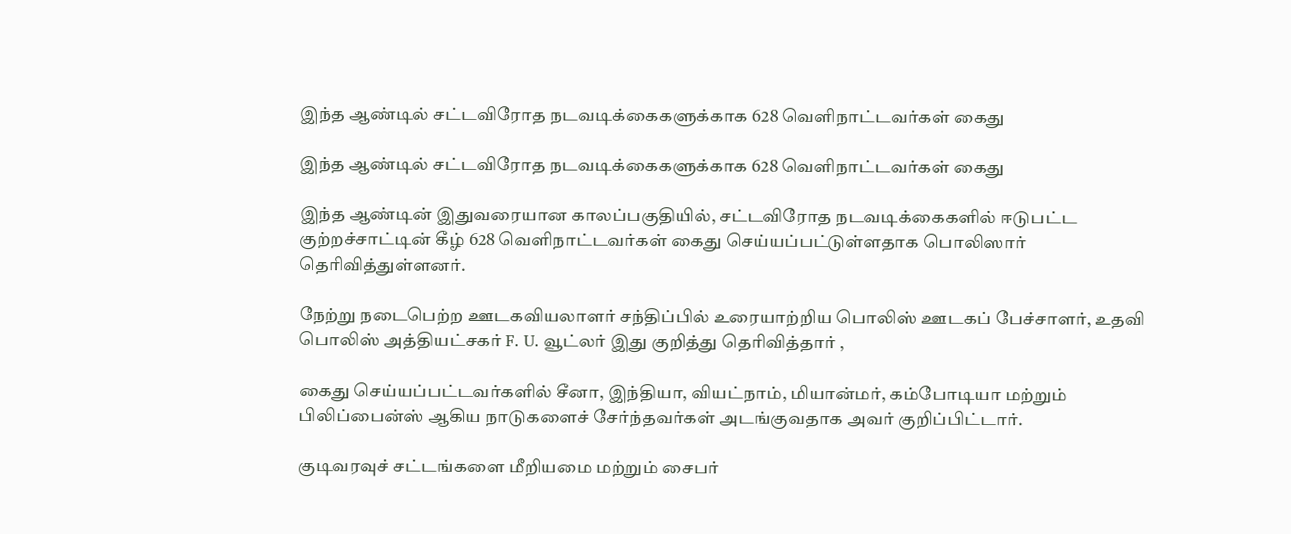இந்த ஆண்டில் சட்டவிரோத நடவடிக்கைகளுக்காக 628 வெளிநாட்டவர்கள் கைது

இந்த ஆண்டில் சட்டவிரோத நடவடிக்கைகளுக்காக 628 வெளிநாட்டவர்கள் கைது

இந்த ஆண்டின் இதுவரையான காலப்பகுதியில், சட்டவிரோத நடவடிக்கைகளில் ஈடுபட்ட குற்றச்சாட்டின் கீழ் 628 வெளிநாட்டவர்கள் கைது செய்யப்பட்டுள்ளதாக பொலிஸார் தெரிவித்துள்ளனர்.

நேற்று நடைபெற்ற ஊடகவியலாளர் சந்திப்பில் உரையாற்றிய பொலிஸ் ஊடகப் பேச்சாளர், உதவி பொலிஸ் அத்தியட்சகர் F. U. வூட்லர் இது குறித்து தெரிவித்தார் ,

கைது செய்யப்பட்டவர்களில் சீனா, இந்தியா, வியட்நாம், மியான்மர், கம்போடியா மற்றும் பிலிப்பைன்ஸ் ஆகிய நாடுகளைச் சேர்ந்தவர்கள் அடங்குவதாக அவர் குறிப்பிட்டார்.

குடிவரவுச் சட்டங்களை மீறியமை மற்றும் சைபர்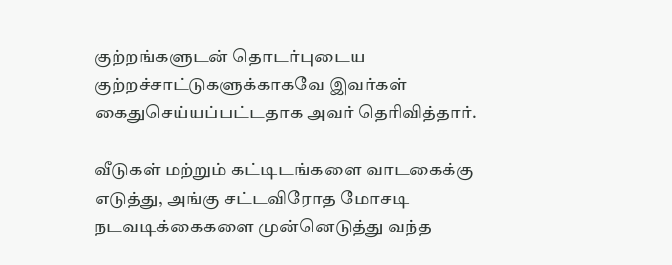குற்றங்களுடன் தொடர்புடைய குற்றச்சாட்டுகளுக்காகவே இவர்கள் கைதுசெய்யப்பட்டதாக அவர் தெரிவித்தார்.

வீடுகள் மற்றும் கட்டிடங்களை வாடகைக்கு எடுத்து, அங்கு சட்டவிரோத மோசடி நடவடிக்கைகளை முன்னெடுத்து வந்த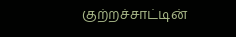குற்றச்சாட்டின்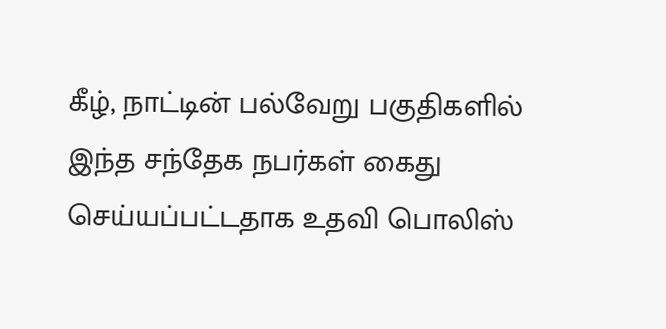கீழ், நாட்டின் பல்வேறு பகுதிகளில் இந்த சந்தேக நபர்கள் கைது செய்யப்பட்டதாக உதவி பொலிஸ்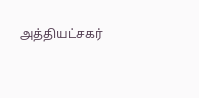அத்தியட்சகர்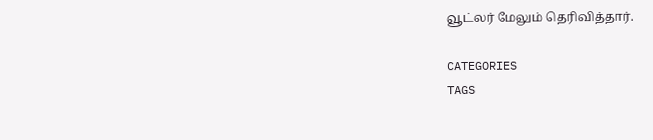வூட்லர் மேலும் தெரிவித்தார்.

CATEGORIES
TAGS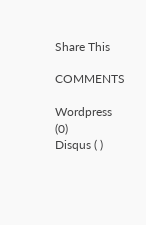Share This

COMMENTS

Wordpress (0)
Disqus ( )